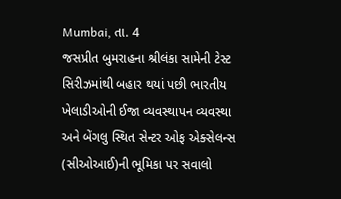Mumbai, તા. 4
જસપ્રીત બુમરાહના શ્રીલંકા સામેની ટેસ્ટ સિરીઝમાંથી બહાર થયાં પછી ભારતીય ખેલાડીઓની ઈજા વ્યવસ્થાપન વ્યવસ્થા અને બેંગલુ સ્થિત સેન્ટર ઓફ એક્સેલન્સ (સીઓઆઈ)ની ભૂમિકા પર સવાલો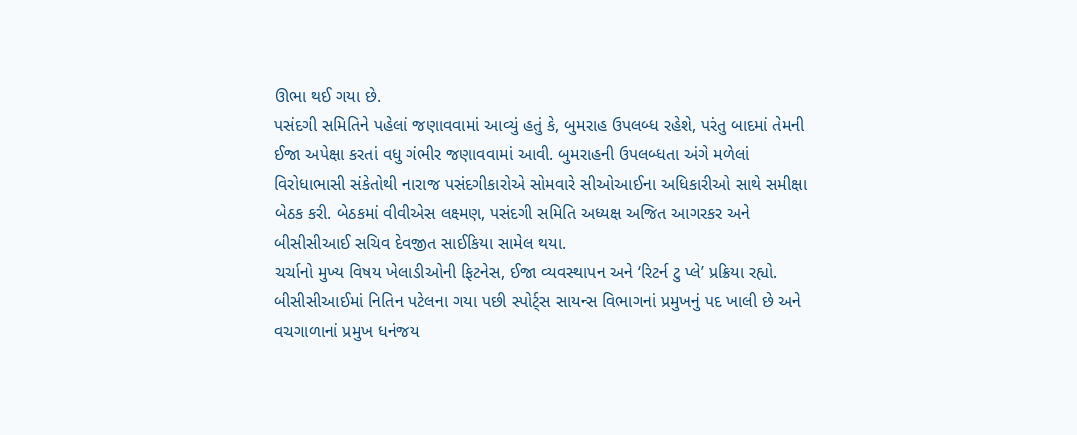ઊભા થઈ ગયા છે.
પસંદગી સમિતિને પહેલાં જણાવવામાં આવ્યું હતું કે, બુમરાહ ઉપલબ્ધ રહેશે, પરંતુ બાદમાં તેમની ઈજા અપેક્ષા કરતાં વધુ ગંભીર જણાવવામાં આવી. બુમરાહની ઉપલબ્ધતા અંગે મળેલાં વિરોધાભાસી સંકેતોથી નારાજ પસંદગીકારોએ સોમવારે સીઓઆઈના અધિકારીઓ સાથે સમીક્ષા બેઠક કરી. બેઠકમાં વીવીએસ લક્ષ્મણ, પસંદગી સમિતિ અધ્યક્ષ અજિત આગરકર અને બીસીસીઆઈ સચિવ દેવજીત સાઈકિયા સામેલ થયા.
ચર્ચાનો મુખ્ય વિષય ખેલાડીઓની ફિટનેસ, ઈજા વ્યવસ્થાપન અને ‘રિટર્ન ટુ પ્લે’ પ્રક્રિયા રહ્યો. બીસીસીઆઈમાં નિતિન પટેલના ગયા પછી સ્પોર્ટ્સ સાયન્સ વિભાગનાં પ્રમુખનું પદ ખાલી છે અને વચગાળાનાં પ્રમુખ ધનંજય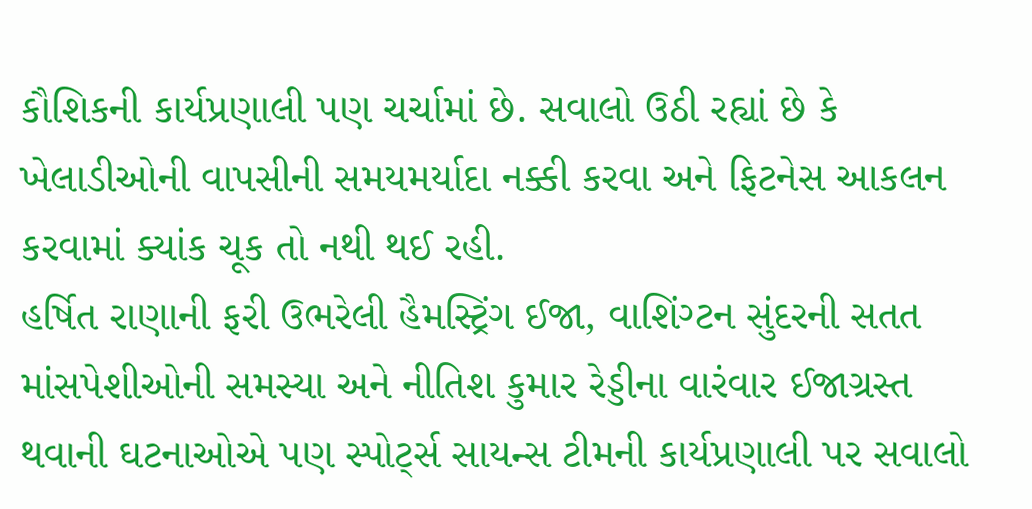કૌશિકની કાર્યપ્રણાલી પણ ચર્ચામાં છે. સવાલો ઉઠી રહ્યાં છે કે ખેલાડીઓની વાપસીની સમયમર્યાદા નક્કી કરવા અને ફિટનેસ આકલન કરવામાં ક્યાંક ચૂક તો નથી થઈ રહી.
હર્ષિત રાણાની ફરી ઉભરેલી હૈમસ્ટ્રિંગ ઈજા, વાશિંગ્ટન સુંદરની સતત માંસપેશીઓની સમસ્યા અને નીતિશ કુમાર રેડ્ડીના વારંવાર ઈજાગ્રસ્ત થવાની ઘટનાઓએ પણ સ્પોર્ટ્સ સાયન્સ ટીમની કાર્યપ્રણાલી પર સવાલો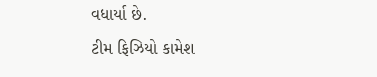વધાર્યા છે.
ટીમ ફિઝિયો કામેશ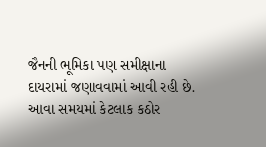જૈનની ભૂમિકા પણ સમીક્ષાના દાયરામાં જણાવવામાં આવી રહી છે. આવા સમયમાં કેટલાક કઠોર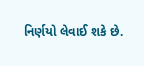નિર્ણયો લેવાઈ શકે છે.